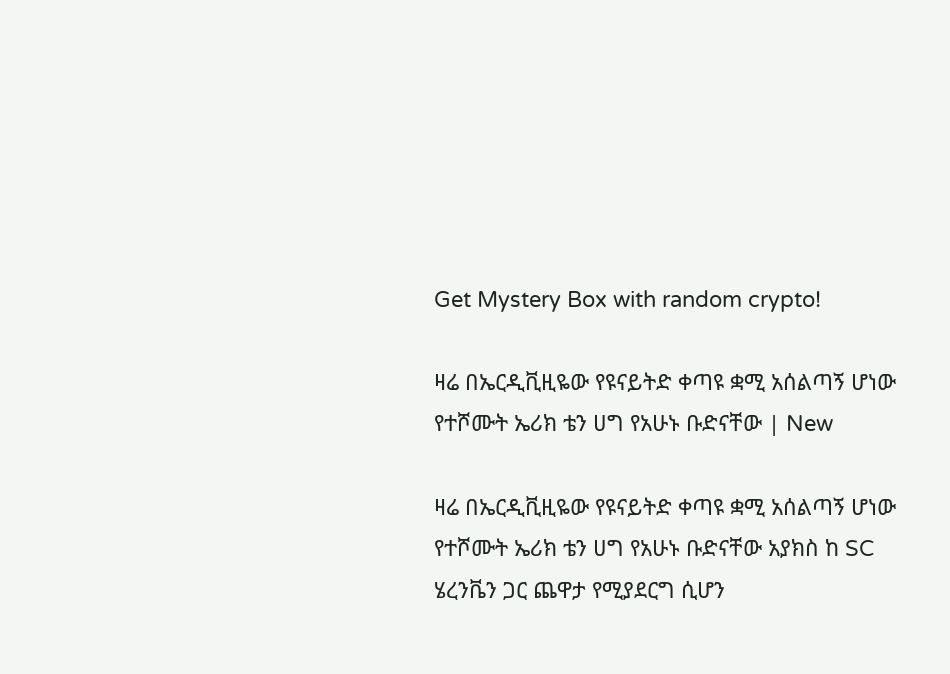Get Mystery Box with random crypto!

ዛሬ በኤርዲቪዚዬው የዩናይትድ ቀጣዩ ቋሚ አሰልጣኝ ሆነው የተሾሙት ኤሪክ ቴን ሀግ የአሁኑ ቡድናቸው | New

ዛሬ በኤርዲቪዚዬው የዩናይትድ ቀጣዩ ቋሚ አሰልጣኝ ሆነው የተሾሙት ኤሪክ ቴን ሀግ የአሁኑ ቡድናቸው አያክስ ከ SC ሄረንቬን ጋር ጨዋታ የሚያደርግ ሲሆን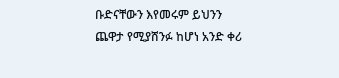ቡድናቸውን እየመሩም ይህንን ጨዋታ የሚያሸንፉ ከሆነ አንድ ቀሪ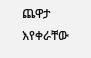ጨዋታ እየቀራቸው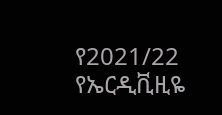የ2021/22 የኤርዲቪዚዬ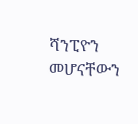ሻንፒዮን መሆናቸውን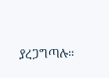ያረጋግጣሉ።